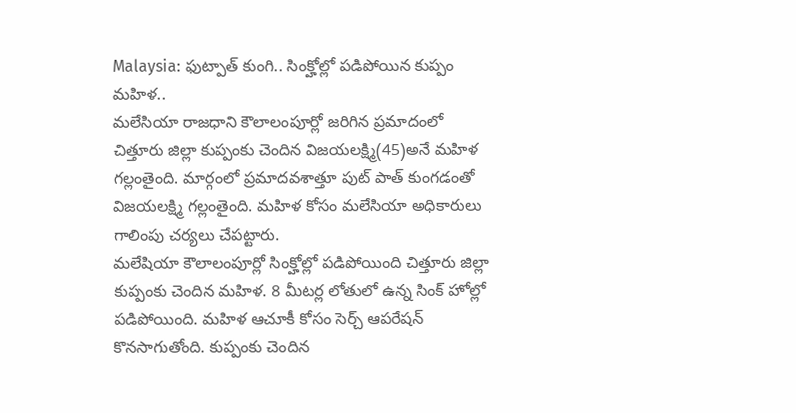Malaysia: ఫుట్పాత్ కుంగి.. సింక్హోల్లో పడిపోయిన కుప్పం మహిళ..
మలేసియా రాజధాని కౌలాలంపూర్లో జరిగిన ప్రమాదంలో చిత్తూరు జిల్లా కుప్పంకు చెందిన విజయలక్ష్మి(45)అనే మహిళ గల్లంతైంది. మార్గంలో ప్రమాదవశాత్తూ పుట్ పాత్ కుంగడంతో విజయలక్ష్మి గల్లంతైంది. మహిళ కోసం మలేసియా అధికారులు గాలింపు చర్యలు చేపట్టారు.
మలేషియా కౌలాలంపూర్లో సింక్హోల్లో పడిపోయింది చిత్తూరు జిల్లా కుప్పంకు చెందిన మహిళ. 8 మీటర్ల లోతులో ఉన్న సింక్ హోల్లో పడిపోయింది. మహిళ ఆచూకీ కోసం సెర్చ్ ఆపరేషన్ కొనసాగుతోంది. కుప్పంకు చెందిన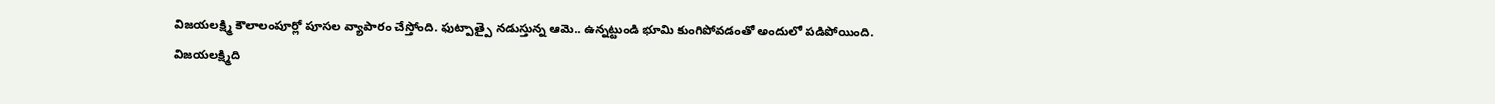విజయలక్ష్మి కౌలాలంపూర్లో పూసల వ్యాపారం చేస్తోంది. ఫుట్పాత్పై నడుస్తున్న ఆమె.. ఉన్నట్టుండి భూమి కుంగిపోవడంతో అందులో పడిపోయింది.
విజయలక్ష్మిది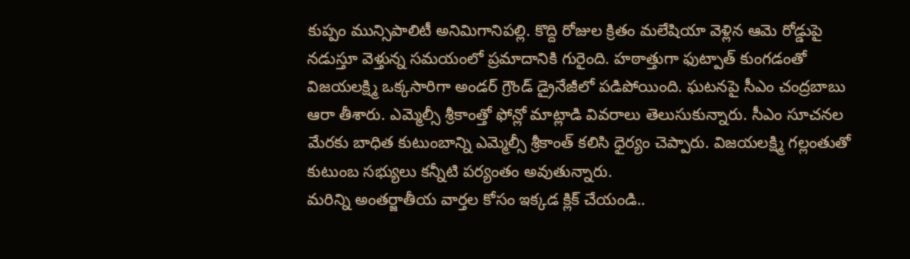కుప్పం మున్సిపాలిటీ అనిమిగానిపల్లి. కొద్ది రోజుల క్రితం మలేషియా వెళ్లిన ఆమె రోడ్డుపై నడుస్తూ వెళ్తున్న సమయంలో ప్రమాదానికి గురైంది. హఠాత్తుగా ఫుట్పాత్ కుంగడంతో విజయలక్ష్మి ఒక్కసారిగా అండర్ గ్రౌండ్ డ్రైనేజీలో పడిపోయింది. ఘటనపై సీఎం చంద్రబాబు ఆరా తీశారు. ఎమ్మెల్సీ శ్రీకాంత్తో ఫోన్లో మాట్లాడి వివరాలు తెలుసుకున్నారు. సీఎం సూచనల మేరకు బాధిత కుటుంబాన్ని ఎమ్మెల్సీ శ్రీకాంత్ కలిసి ధైర్యం చెప్పారు. విజయలక్ష్మి గల్లంతుతో కుటుంబ సభ్యులు కన్నీటి పర్యంతం అవుతున్నారు.
మరిన్ని అంతర్జాతీయ వార్తల కోసం ఇక్కడ క్లిక్ చేయండి..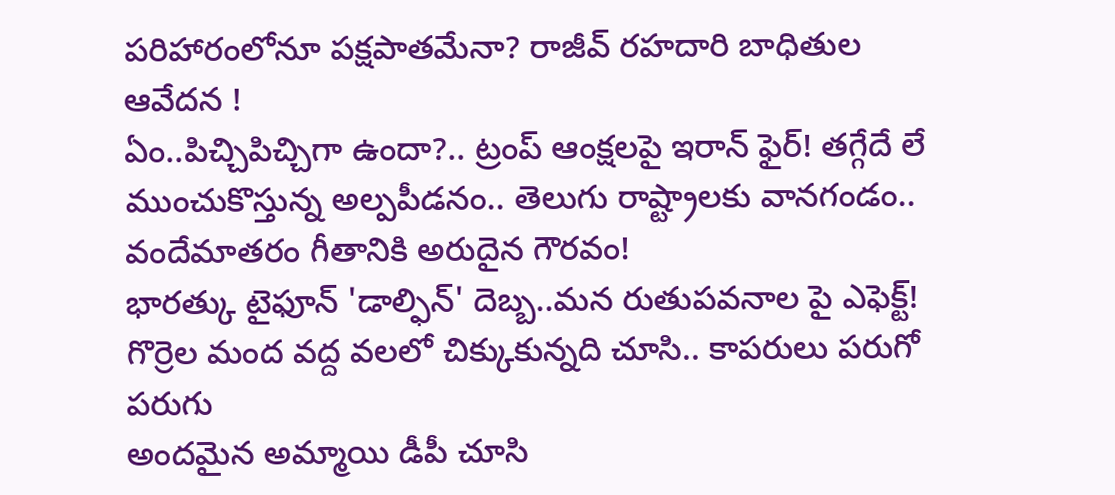పరిహారంలోనూ పక్షపాతమేనా? రాజీవ్ రహదారి బాధితుల ఆవేదన !
ఏం..పిచ్చిపిచ్చిగా ఉందా?.. ట్రంప్ ఆంక్షలపై ఇరాన్ ఫైర్! తగ్గేదే లే
ముంచుకొస్తున్న అల్పపీడనం.. తెలుగు రాష్ట్రాలకు వానగండం..
వందేమాతరం గీతానికి అరుదైన గౌరవం!
భారత్కు టైఫూన్ 'డాల్ఫిన్' దెబ్బ..మన రుతుపవనాల పై ఎఫెక్ట్!
గొర్రెల మంద వద్ద వలలో చిక్కుకున్నది చూసి.. కాపరులు పరుగో పరుగు
అందమైన అమ్మాయి డీపీ చూసి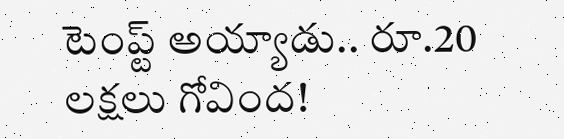టెంప్ట్ అయ్యాడు.. రూ.20 లక్షలు గోవింద!